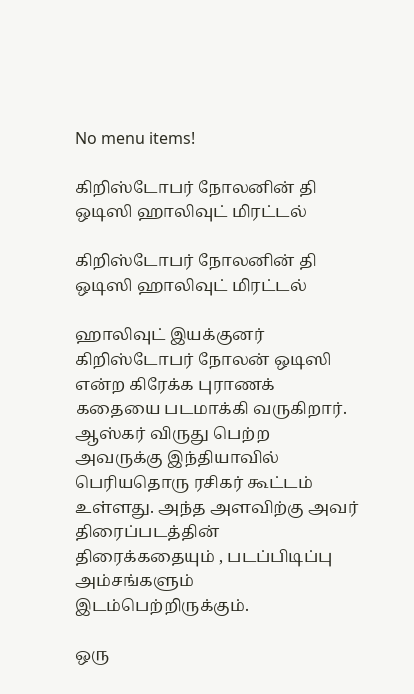No menu items!

கிறிஸ்டோபர் நோலனின் தி ஒடிஸி ஹாலிவுட் மிரட்டல்

கிறிஸ்டோபர் நோலனின் தி ஒடிஸி ஹாலிவுட் மிரட்டல்

ஹாலிவுட் இயக்குனர் கிறிஸ்டோபர் நோலன் ஒடிஸி என்ற கிரேக்க புராணக் கதையை படமாக்கி வருகிறார். ஆஸ்கர் விருது பெற்ற அவருக்கு இந்தியாவில் பெரியதொரு ரசிகர் கூட்டம் உள்ளது. அந்த அளவிற்கு அவர் திரைப்படத்தின் திரைக்கதையும் , படப்பிடிப்பு அம்சங்களும் இடம்பெற்றிருக்கும்.

ஒரு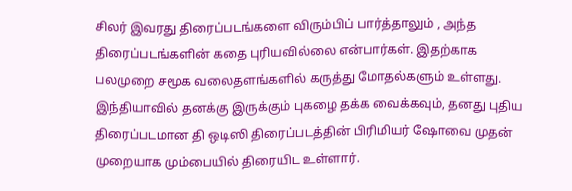சிலர் இவரது திரைப்படங்களை விரும்பிப் பார்த்தாலும் , அந்த திரைப்படங்களின் கதை புரியவில்லை என்பார்கள். இதற்காக பலமுறை சமூக வலைதளங்களில் கருத்து மோதல்களும் உள்ளது. இந்தியாவில் தனக்கு இருக்கும் புகழை தக்க வைக்கவும், தனது புதிய திரைப்படமான தி ஒடிஸி திரைப்படத்தின் பிரிமியர் ஷோவை முதன் முறையாக மும்பையில் திரையிட உள்ளார்.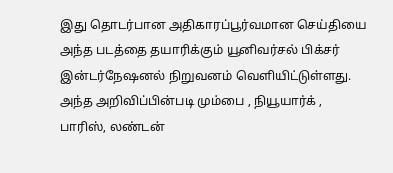இது தொடர்பான அதிகாரப்பூர்வமான செய்தியை அந்த படத்தை தயாரிக்கும் யூனிவர்சல் பிக்சர் இன்டர்நேஷனல் நிறுவனம் வெளியிட்டுள்ளது. அந்த அறிவிப்பின்படி மும்பை , நியூயார்க் , பாரிஸ், லண்டன்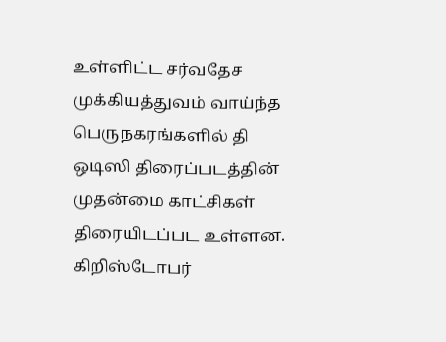உள்ளிட்ட சர்வதேச முக்கியத்துவம் வாய்ந்த பெருநகரங்களில் தி ஒடிஸி திரைப்படத்தின் முதன்மை காட்சிகள் திரையிடப்பட உள்ளன. கிறிஸ்டோபர்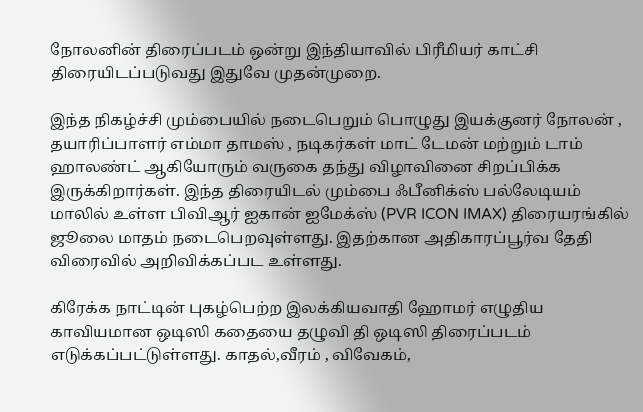நோலனின் திரைப்படம் ஒன்று இந்தியாவில் பிரீமியர் காட்சி திரையிடப்படுவது இதுவே முதன்முறை.

இந்த நிகழ்ச்சி மும்பையில் நடைபெறும் பொழுது இயக்குனர் நோலன் , தயாரிப்பாளர் எம்மா தாமஸ் , நடிகர்கள் மாட் டேமன் மற்றும் டாம் ஹாலண்ட் ஆகியோரும் வருகை தந்து விழாவினை சிறப்பிக்க இருக்கிறார்கள். இந்த திரையிடல் மும்பை ஃபீனிக்ஸ் பல்லேடியம் மாலில் உள்ள பிவிஆர் ஐகான் ஐமேக்ஸ் (PVR ICON IMAX) திரையரங்கில் ஜூலை மாதம் நடைபெறவுள்ளது. இதற்கான அதிகாரப்பூர்வ தேதி விரைவில் அறிவிக்கப்பட உள்ளது.

கிரேக்க நாட்டின் புகழ்பெற்ற இலக்கியவாதி ஹோமர் எழுதிய காவியமான ஒடிஸி கதையை தழுவி தி ஒடிஸி திரைப்படம் எடுக்கப்பட்டுள்ளது. காதல்,வீரம் , விவேகம்,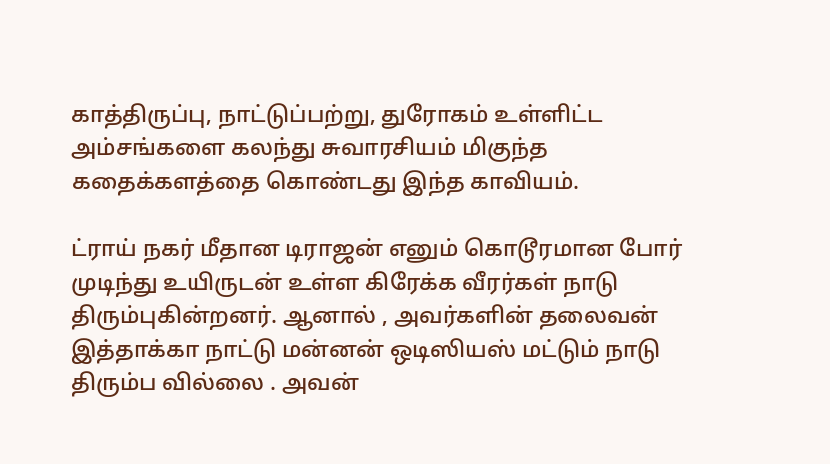காத்திருப்பு, நாட்டுப்பற்று, துரோகம் உள்ளிட்ட அம்சங்களை கலந்து சுவாரசியம் மிகுந்த கதைக்களத்தை கொண்டது இந்த காவியம்.

ட்ராய் நகர் மீதான டிராஜன் எனும் கொடூரமான போர் முடிந்து உயிருடன் உள்ள கிரேக்க வீரர்கள் நாடு திரும்புகின்றனர். ஆனால் , அவர்களின் தலைவன் இத்தாக்கா நாட்டு மன்னன் ஒடிஸியஸ் மட்டும் நாடு திரும்ப வில்லை . அவன்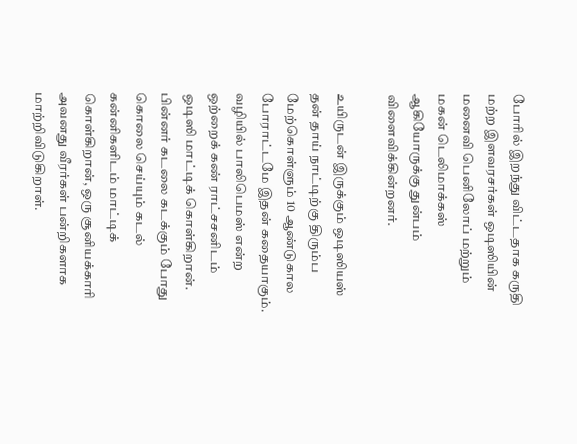போரில் இறந்து விட்டதாக கருதி மற்ற இளவரசர்கள் ஒடிஸியின் மனைவி பெனிலோப் மற்றும் மகன் டெலிமாக்கஸ் ஆகியோருக்கு துன்பம் விளைவிக்கின்றனர்.

உயிருடன் இருக்கும் ஒடிஸியஸ் தன் தாய் நாட்டிற்கு திரும்ப மேற்கொள்ளும் 10 ஆண்டுகால போராட்டமே இதன் கதையாகும். வழியில் பாலிபெமஸ் என்ற ஒற்றைக் கண் ராட்சசனிடம் ஒடிஸி மாட்டிக் கொள்கிறான். பின்னர் கடலை கடக்கும் போது கொலை செய்யும் கடல் கன்னிகளிடம் மாட்டிக் கொள்கிறான், ஒரு சூனியக்காரி அவனது வீரர்கள் பன்றிகளாக மாற்றிவிடுகிறாள்.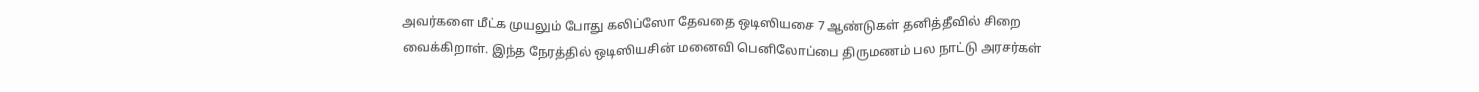அவர்களை மீட்க முயலும் போது கலிப்ஸோ தேவதை ஒடிஸியசை 7 ஆண்டுகள் தனித்தீவில் சிறை வைக்கிறாள். இந்த நேரத்தில் ஒடிஸியசின் மனைவி பெனிலோப்பை திருமணம் பல நாட்டு அரசர்கள்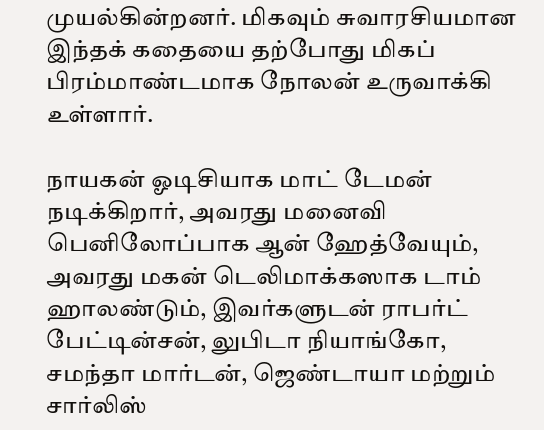முயல்கின்றனர். மிகவும் சுவாரசியமான இந்தக் கதையை தற்போது மிகப் பிரம்மாண்டமாக நோலன் உருவாக்கி உள்ளார்.

நாயகன் ஓடிசியாக மாட் டேமன் நடிக்கிறார், அவரது மனைவி பெனிலோப்பாக ஆன் ஹேத்வேயும், அவரது மகன் டெலிமாக்கஸாக டாம் ஹாலண்டும், இவர்களுடன் ராபர்ட் பேட்டின்சன், லுபிடா நியாங்கோ, சமந்தா மார்டன், ஜெண்டாயா மற்றும் சார்லிஸ்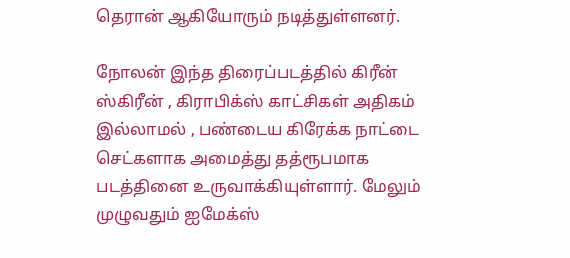தெரான் ஆகியோரும் நடித்துள்ளனர்.

நோலன் இந்த திரைப்படத்தில் கிரீன் ஸ்கிரீன் , கிராபிக்ஸ் காட்சிகள் அதிகம் இல்லாமல் , பண்டைய கிரேக்க நாட்டை செட்களாக அமைத்து தத்ரூபமாக படத்தினை உருவாக்கியுள்ளார். மேலும் முழுவதும் ஐமேக்ஸ்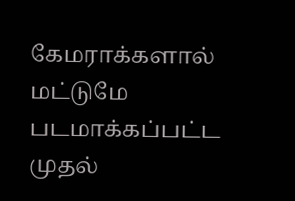கேமராக்களால் மட்டுமே படமாக்கப்பட்ட முதல்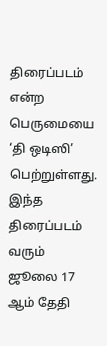திரைப்படம் என்ற பெருமையை ‘தி ஒடிஸி’ பெற்றுள்ளது. இந்த திரைப்படம் வரும் ஜூலை 17 ஆம் தேதி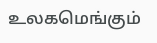உலகமெங்கும்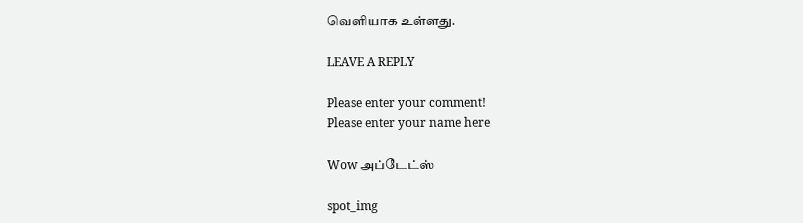வெளியாக உள்ளது.

LEAVE A REPLY

Please enter your comment!
Please enter your name here

Wow அப்டேட்ஸ்

spot_img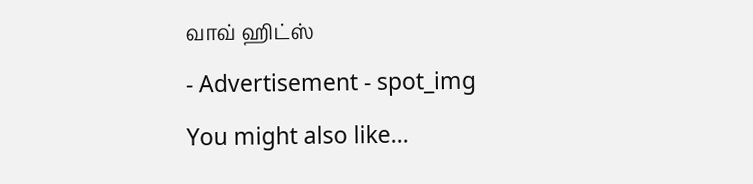வாவ் ஹிட்ஸ்

- Advertisement - spot_img

You might also like...